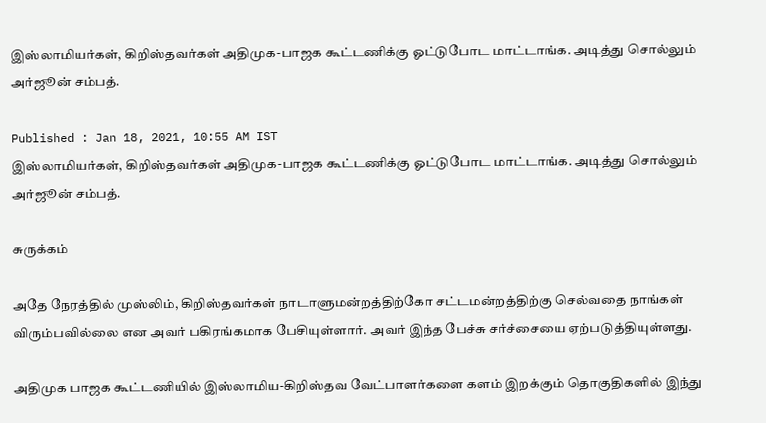இஸ்லாமியர்கள், கிறிஸ்தவர்கள் அதிமுக-பாஜக கூட்டணிக்கு ஓட்டுபோட மாட்டாங்க. அடித்து சொல்லும் அர்ஜூன் சம்பத்.

Published : Jan 18, 2021, 10:55 AM IST
இஸ்லாமியர்கள், கிறிஸ்தவர்கள் அதிமுக-பாஜக கூட்டணிக்கு ஓட்டுபோட மாட்டாங்க. அடித்து சொல்லும் அர்ஜூன் சம்பத்.

சுருக்கம்

அதே நேரத்தில் முஸ்லிம், கிறிஸ்தவர்கள் நாடாளுமன்றத்திற்கோ சட்டமன்றத்திற்கு செல்வதை நாங்கள் விரும்பவில்லை என அவர் பகிரங்கமாக பேசியுள்ளார். அவர் இந்த பேச்சு சர்ச்சையை ஏற்படுத்தியுள்ளது.

அதிமுக பாஜக கூட்டணியில் இஸ்லாமிய-கிறிஸ்தவ வேட்பாளர்களை களம் இறக்கும் தொகுதிகளில் இந்து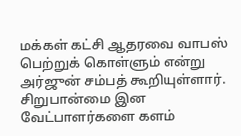மக்கள் கட்சி ஆதரவை வாபஸ் பெற்றுக் கொள்ளும் என்று  அர்ஜுன் சம்பத் கூறியுள்ளார். சிறுபான்மை இன வேட்பாளர்களை களம்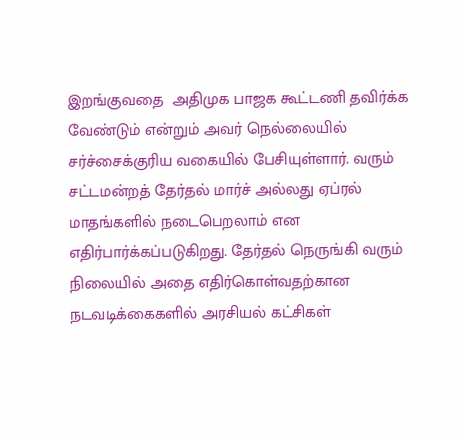இறங்குவதை  அதிமுக பாஜக கூட்டணி தவிர்க்க வேண்டும் என்றும் அவர் நெல்லையில் சர்ச்சைக்குரிய வகையில் பேசியுள்ளார். வரும் சட்டமன்றத் தேர்தல் மார்ச் அல்லது ஏப்ரல் மாதங்களில் நடைபெறலாம் என எதிர்பார்க்கப்படுகிறது. தேர்தல் நெருங்கி வரும் நிலையில் அதை எதிர்கொள்வதற்கான நடவடிக்கைகளில் அரசியல் கட்சிகள்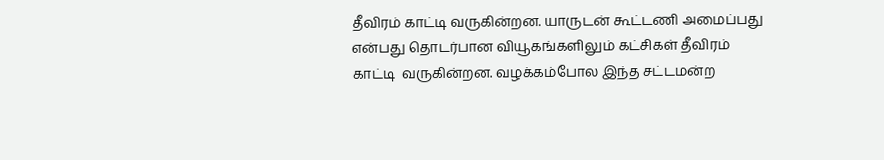தீவிரம் காட்டி வருகின்றன. யாருடன் கூட்டணி அமைப்பது என்பது தொடர்பான வியூகங்களிலும் கட்சிகள் தீவிரம் காட்டி  வருகின்றன. வழக்கம்போல இந்த சட்டமன்ற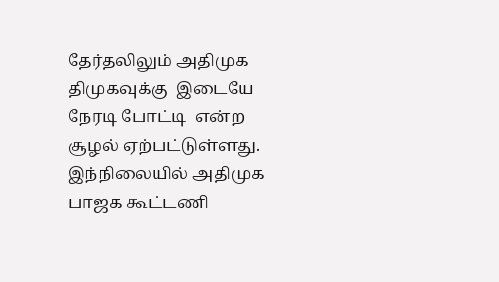தேர்தலிலும் அதிமுக திமுகவுக்கு  இடையே நேரடி போட்டி  என்ற சூழல் ஏற்பட்டுள்ளது. இந்நிலையில் அதிமுக பாஜக கூட்டணி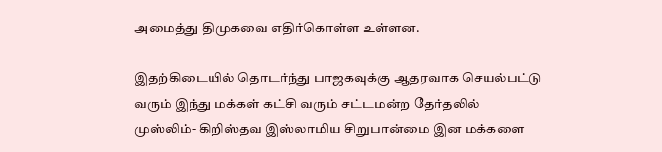அமைத்து திமுகவை எதிர்கொள்ள உள்ளன.

இதற்கிடையில் தொடர்ந்து பாஜகவுக்கு ஆதரவாக செயல்பட்டு வரும் இந்து மக்கள் கட்சி வரும் சட்டமன்ற தேர்தலில் முஸ்லிம்- கிறிஸ்தவ இஸ்லாமிய சிறுபான்மை இன மக்களை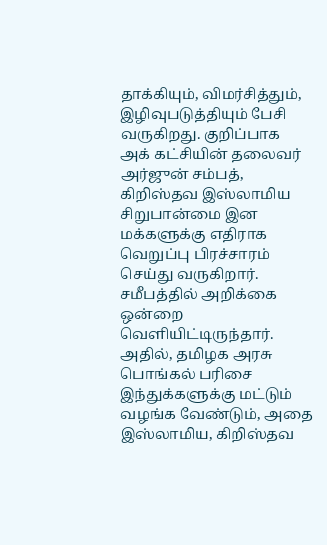தாக்கியும், விமர்சித்தும், இழிவுபடுத்தியும் பேசி வருகிறது. குறிப்பாக அக் கட்சியின் தலைவர் அர்ஜுன் சம்பத், கிறிஸ்தவ இஸ்லாமிய சிறுபான்மை இன மக்களுக்கு எதிராக வெறுப்பு பிரச்சாரம் செய்து வருகிறார். சமீபத்தில் அறிக்கை ஒன்றை வெளியிட்டிருந்தார். அதில், தமிழக அரசு பொங்கல் பரிசை இந்துக்களுக்கு மட்டும் வழங்க வேண்டும், அதை இஸ்லாமிய, கிறிஸ்தவ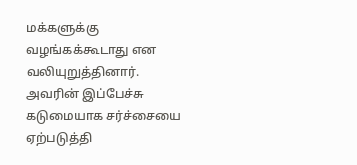மக்களுக்கு வழங்கக்கூடாது என வலியுறுத்தினார். அவரின் இப்பேச்சு கடுமையாக சர்ச்சையை ஏற்படுத்தி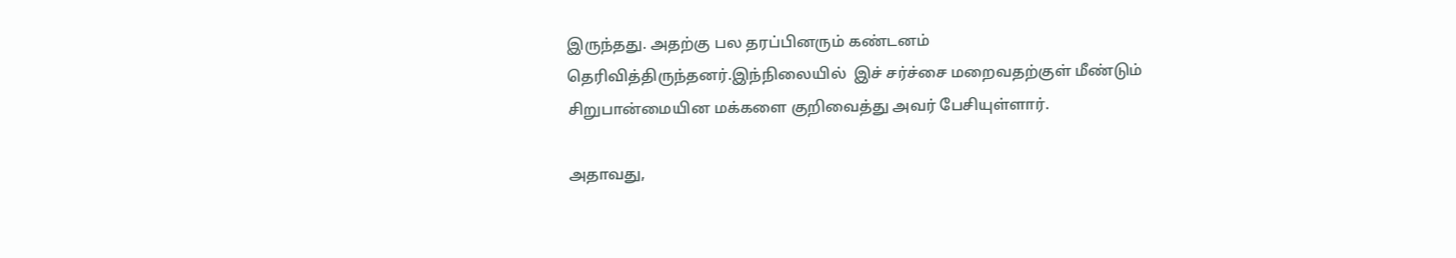இருந்தது. அதற்கு பல தரப்பினரும் கண்டனம் தெரிவித்திருந்தனர்.இந்நிலையில்  இச் சர்ச்சை மறைவதற்குள் மீண்டும் சிறுபான்மையின மக்களை குறிவைத்து அவர் பேசியுள்ளார்.

அதாவது,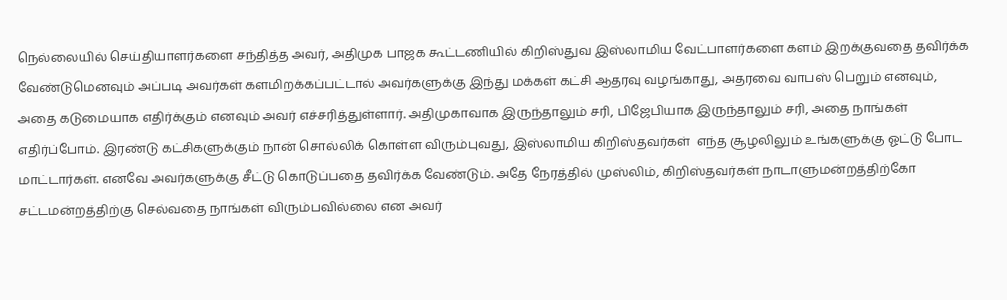நெல்லையில் செய்தியாளர்களை சந்தித்த அவர், அதிமுக பாஜக கூட்டணியில் கிறிஸ்துவ இஸ்லாமிய வேட்பாளர்களை களம் இறக்குவதை தவிர்க்க வேண்டுமெனவும் அப்படி அவர்கள் களமிறக்கப்பட்டால் அவர்களுக்கு இந்து மக்கள் கட்சி ஆதரவு வழங்காது, அதரவை வாபஸ் பெறும் எனவும், அதை கடுமையாக எதிர்க்கும் எனவும் அவர் எச்சரித்துள்ளார். அதிமுகாவாக இருந்தாலும் சரி, பிஜேபியாக இருந்தாலும் சரி, அதை நாங்கள் எதிர்ப்போம். இரண்டு கட்சிகளுக்கும் நான் சொல்லிக் கொள்ள விரும்புவது, இஸ்லாமிய கிறிஸ்தவர்கள்  எந்த சூழலிலும் உங்களுக்கு ஓட்டு போட மாட்டார்கள். எனவே அவர்களுக்கு சீட்டு கொடுப்பதை தவிர்க்க வேண்டும். அதே நேரத்தில் முஸ்லிம், கிறிஸ்தவர்கள் நாடாளுமன்றத்திற்கோ சட்டமன்றத்திற்கு செல்வதை நாங்கள் விரும்பவில்லை என அவர்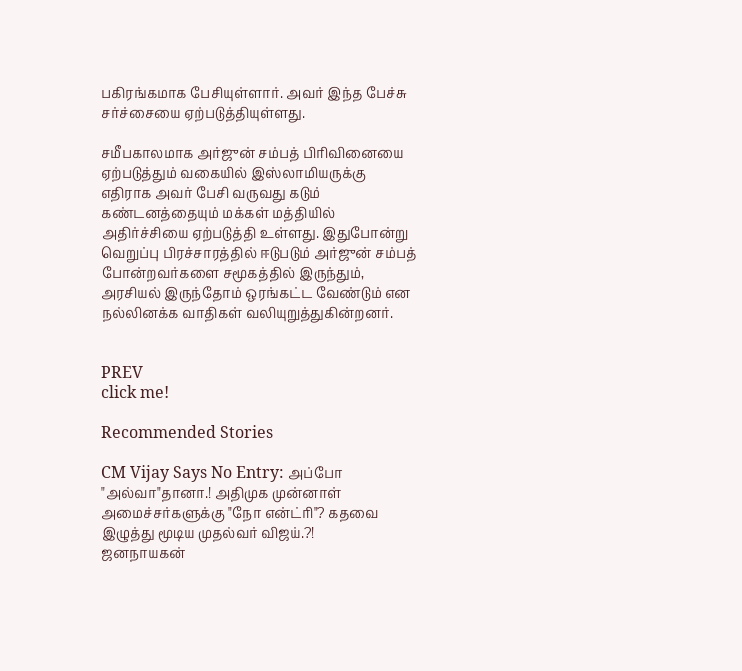பகிரங்கமாக பேசியுள்ளார். அவர் இந்த பேச்சு சர்ச்சையை ஏற்படுத்தியுள்ளது.

சமீபகாலமாக அர்ஜுன் சம்பத் பிரிவினையை ஏற்படுத்தும் வகையில் இஸ்லாமியருக்கு எதிராக அவர் பேசி வருவது கடும் கண்டனத்தையும் மக்கள் மத்தியில் அதிர்ச்சியை ஏற்படுத்தி உள்ளது. இதுபோன்று வெறுப்பு பிரச்சாரத்தில் ஈடுபடும் அர்ஜுன் சம்பத் போன்றவர்களை சமூகத்தில் இருந்தும், அரசியல் இருந்தோம் ஒரங்கட்ட வேண்டும் என நல்லினக்க வாதிகள் வலியுறுத்துகின்றனர்.


PREV
click me!

Recommended Stories

CM Vijay Says No Entry: அப்போ "அல்வா"தானா.! அதிமுக முன்னாள் அமைச்சர்களுக்கு "நோ என்ட்ரி"? கதவை இழுத்து மூடிய முதல்வர் விஜய்.?!
ஜனநாயகன்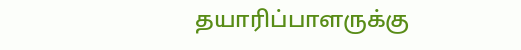தயாரிப்பாளருக்கு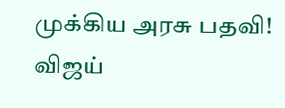முக்கிய அரசு பதவி! விஜய்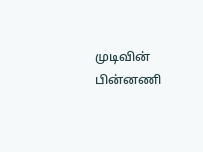முடிவின் பின்னணி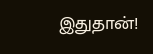இதுதான்!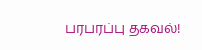பரபரப்பு தகவல்!